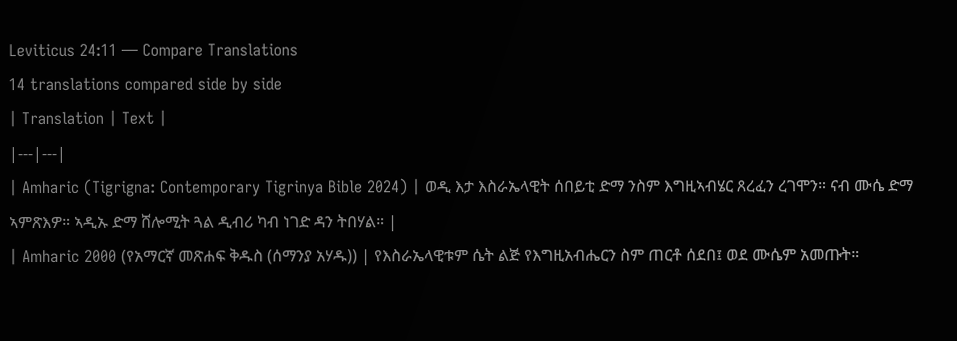Leviticus 24:11 — Compare Translations
14 translations compared side by side
| Translation | Text |
|---|---|
| Amharic (Tigrigna: Contemporary Tigrinya Bible 2024) | ወዲ እታ እስራኤላዊት ሰበይቲ ድማ ንስም እግዚኣብሄር ጸረፈን ረገሞን። ናብ ሙሴ ድማ ኣምጽእዎ። ኣዲኡ ድማ ሸሎሚት ጓል ዲብሪ ካብ ነገድ ዳን ትበሃል። |
| Amharic 2000 (የአማርኛ መጽሐፍ ቅዱስ (ሰማንያ አሃዱ)) | የእስራኤላዊቱም ሴት ልጅ የእግዚአብሔርን ስም ጠርቶ ሰደበ፤ ወደ ሙሴም አመጡት።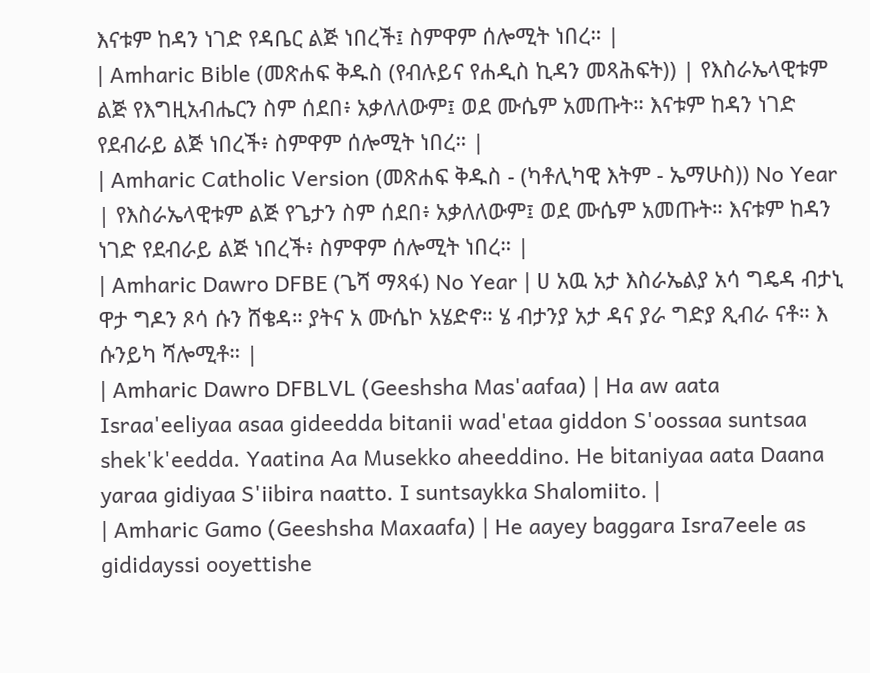እናቱም ከዳን ነገድ የዳቤር ልጅ ነበረች፤ ስምዋም ሰሎሚት ነበረ። |
| Amharic Bible (መጽሐፍ ቅዱስ (የብሉይና የሐዲስ ኪዳን መጻሕፍት)) | የእስራኤላዊቱም ልጅ የእግዚአብሔርን ስም ሰደበ፥ አቃለለውም፤ ወደ ሙሴም አመጡት። እናቱም ከዳን ነገድ የደብራይ ልጅ ነበረች፥ ስምዋም ሰሎሚት ነበረ። |
| Amharic Catholic Version (መጽሐፍ ቅዱስ - (ካቶሊካዊ እትም - ኤማሁስ)) No Year | የእስራኤላዊቱም ልጅ የጌታን ስም ሰደበ፥ አቃለለውም፤ ወደ ሙሴም አመጡት። እናቱም ከዳን ነገድ የደብራይ ልጅ ነበረች፥ ስምዋም ሰሎሚት ነበረ። |
| Amharic Dawro DFBE (ጌሻ ማጻፋ) No Year | ሀ አዉ አታ እስራኤልያ አሳ ግዴዳ ብታኒ ዋታ ግዶን ጾሳ ሱን ሸቄዳ። ያትና አ ሙሴኮ አሄድኖ። ሄ ብታንያ አታ ዳና ያራ ግድያ ጺብራ ናቶ። እ ሱንይካ ሻሎሚቶ። |
| Amharic Dawro DFBLVL (Geeshsha Mas'aafaa) | Ha aw aata Israa'eeliyaa asaa gideedda bitanii wad'etaa giddon S'oossaa suntsaa shek'k'eedda. Yaatina Aa Musekko aheeddino. He bitaniyaa aata Daana yaraa gidiyaa S'iibira naatto. I suntsaykka Shalomiito. |
| Amharic Gamo (Geeshsha Maxaafa) | He aayey baggara Isra7eele as gididayssi ooyettishe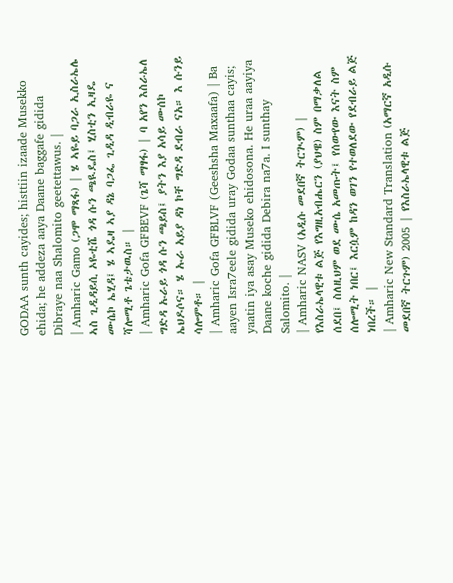GODAA sunth cayides; histtiin izaade Musekko ehida; he addeza aaya Daane baggafe gidida Dibraye naa Shalomito geetettawus. |
| Amharic Gamo (ጋሞ ማጻፋ) | ሄ ኣዬይ ባጋራ ኢስራኤሌ ኣስ ጊዲዳይሲ ኦዬቲሼ ጎዳ ሱን ጫዪዴስ፤ ሂስቲን ኢዛዴ ሙሴኮ ኤሂዳ፤ ሄ ኣዴዛ ኣያ ዳኔ ባጋፌ ጊዲዳ ዲብራዬ ና ሻሎሚቶ ጌቴታዉስ። |
| Amharic Gofa GFBEVF (ጌሻ ማፃፋ) | ባ አየን እስራኤለ ግድዳ ኡራይ ጎዳ ሱን ጫይስ፤ ያትን እያ አሳይ ሙሰኮ ኤህዶሶና። ሄ ኡራ አይያ ዳነ ኮቸ ግድዳ ደብራ ናአ። እ ሱንይ ሳሎምቶ። |
| Amharic Gofa GFBLVF (Geeshsha Maxaafa) | Ba aayen Isra7eele gidida uray Godaa sunthaa cayis; yaatin iya asay Museko ehidosona. He uraa aayiya Daane koche gidida Debira na7a. I sunthay Salomito. |
| Amharic NASV (አዲሱ መደበኛ ትርጒም) | የእስራኤላዊቱ ልጅ የእግዚአብሔርን (ያህዌ) ስም በማቃለል ሰደበ፤ ስለዚህም ወደ ሙሴ አመጡት፤ የሰውየው እናት ስም ሰሎሚት ነበር፤ እርሷም ከዳን ወገን የተወለደው የደብራይ ልጅ ነበረች። |
| Amharic New Standard Translation (አማርኛ አዲሱ መደበኛ ትርጉም) 2005 | የእስራኤላዊቱ ልጅ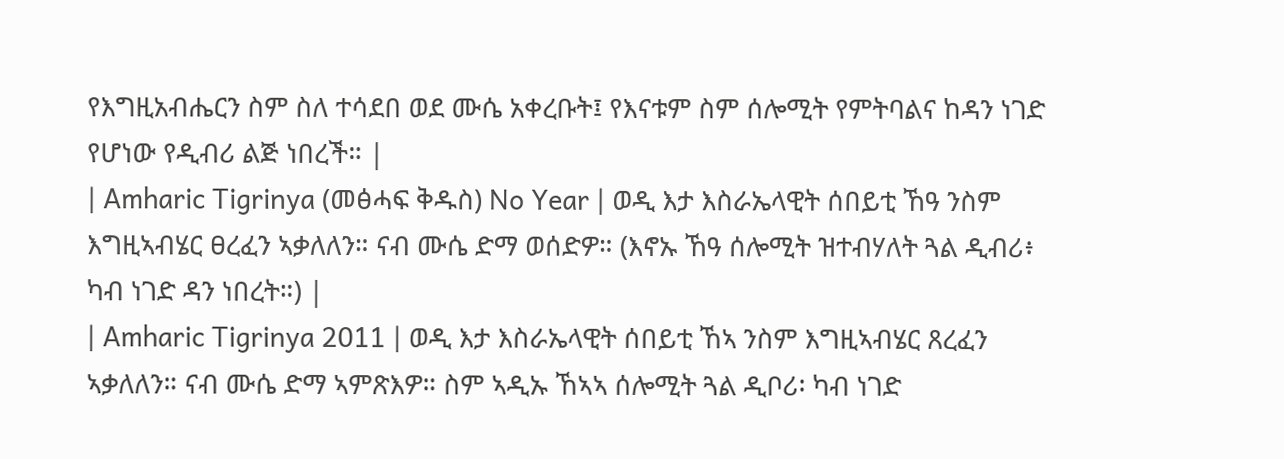የእግዚአብሔርን ስም ስለ ተሳደበ ወደ ሙሴ አቀረቡት፤ የእናቱም ስም ሰሎሚት የምትባልና ከዳን ነገድ የሆነው የዲብሪ ልጅ ነበረች። |
| Amharic Tigrinya (መፅሓፍ ቅዱስ) No Year | ወዲ እታ እስራኤላዊት ሰበይቲ ኸዓ ንስም እግዚኣብሄር ፀረፈን ኣቃለለን። ናብ ሙሴ ድማ ወሰድዎ። (እኖኡ ኸዓ ሰሎሚት ዝተብሃለት ጓል ዲብሪ፥ ካብ ነገድ ዳን ነበረት።) |
| Amharic Tigrinya 2011 | ወዲ እታ እስራኤላዊት ሰበይቲ ኸኣ ንስም እግዚኣብሄር ጸረፈን ኣቃለለን። ናብ ሙሴ ድማ ኣምጽእዎ። ስም ኣዲኡ ኸኣኣ ሰሎሚት ጓል ዲቦሪ፡ ካብ ነገድ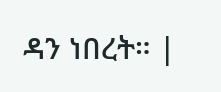ዳን ነበረት። |